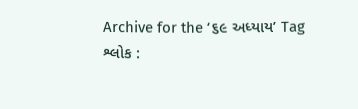Archive for the ‘૬૯ અધ્યાય’ Tag
શ્લોક :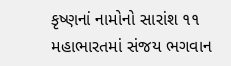કૃષ્ણનાં નામોનો સારાંશ ૧૧
મહાભારતમાં સંજય ભગવાન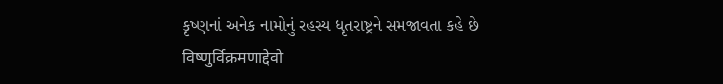કૃષ્ણનાં અનેક નામોનું રહસ્ય ધૃતરાષ્ટ્રને સમજાવતા કહે છે
विष्णुर्विक्रमणाद्देवो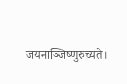जयनाञ्जिष्णुरुच्यते।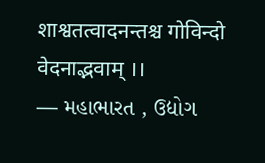शाश्वतत्वादनन्तश्च गोविन्दो वेदनाद्भवाम् ।।
— મહાભારત , ઉદ્યોગ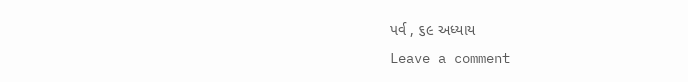પર્વ , ૬૯ અધ્યાય
Leave a comment